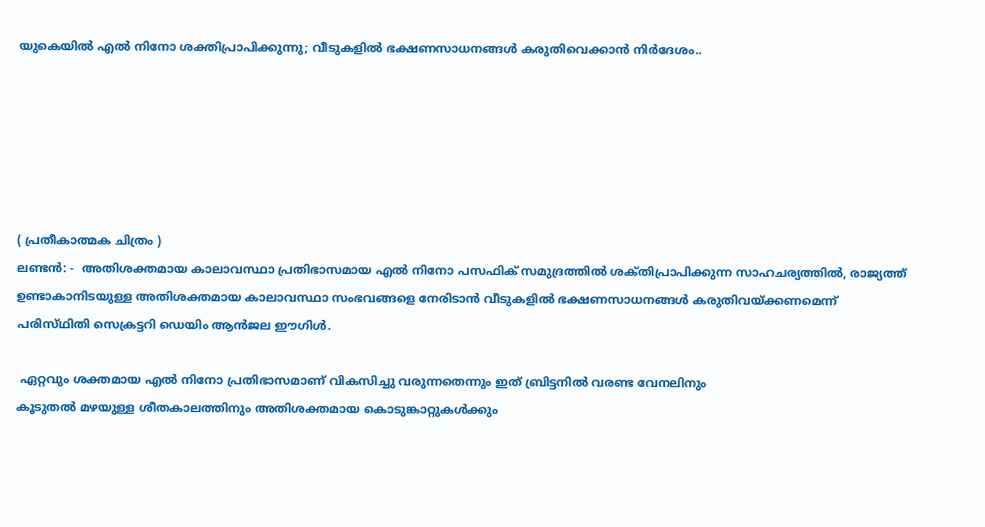യുകെയിൽ എൽ നിനോ ശക്തിപ്രാപിക്കുന്നു; വീടുകളിൽ ഭക്ഷണസാധനങ്ങൾ കരുതിവെക്കാൻ നിർദേശം..






( പ്രതീകാത്മക ചിത്രം )
ലണ്ടൻ: -  അതിശക്തമായ കാലാവസ്ഥാ പ്രതിഭാസമായ എൽ നിനോ പസഫിക് സമുദ്രത്തിൽ ശക്‌തിപ്രാപിക്കുന്ന സാഹചര്യത്തിൽ, രാജ്യത്ത് ഉണ്ടാകാനിടയുള്ള അതിശക്തമായ കാലാവസ്ഥാ സംഭവങ്ങളെ നേരിടാൻ വീടുകളിൽ ഭക്ഷണസാധനങ്ങൾ കരുതിവയ്ക്കണമെന്ന് പരിസ്‌ഥിതി സെക്രട്ടറി ഡെയിം ആൻജല ഈഗിൾ.

 ഏറ്റവും ശക്തമായ എൽ നിനോ പ്രതിഭാസമാണ് വികസിച്ചു വരുന്നതെന്നും ഇത് ബ്രിട്ടനിൽ വരണ്ട വേനലിനും
കൂടുതൽ മഴയുള്ള ശീതകാലത്തിനും അതിശക്തമായ കൊടുങ്കാറ്റുകൾക്കും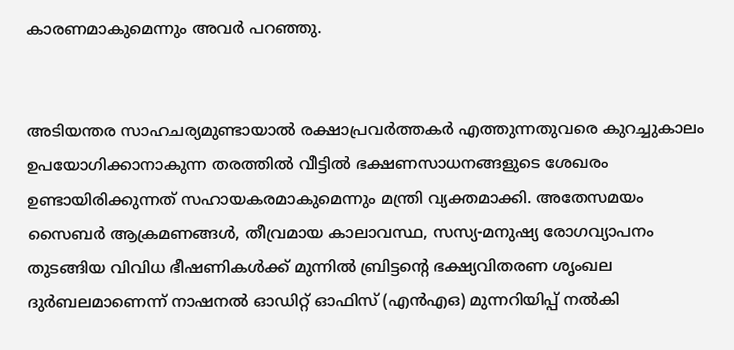കാരണമാകുമെന്നും അവർ പറഞ്ഞു.


അടിയന്തര സാഹചര്യമുണ്ടായാൽ രക്ഷാപ്രവർത്തകർ എത്തുന്നതുവരെ കുറച്ചുകാലം ഉപയോഗിക്കാനാകുന്ന തരത്തിൽ വീട്ടിൽ ഭക്ഷണസാധനങ്ങളുടെ ശേഖരം ഉണ്ടായിരിക്കുന്നത് സഹായകരമാകുമെന്നും മന്ത്രി വ്യക്തമാക്കി. അതേസമയം സൈബർ ആക്രമണങ്ങൾ, തീവ്രമായ കാലാവസ്ഥ‌, സസ്യ-മനുഷ്യ രോഗവ്യാപനം തുടങ്ങിയ വിവിധ ഭീഷണികൾക്ക് മുന്നിൽ ബ്രിട്ടൻ്റെ ഭക്ഷ്യവിതരണ ശൃംഖല ദുർബലമാണെന്ന് നാഷനൽ ഓഡിറ്റ് ഓഫിസ് (എൻഎഒ) മുന്നറിയിപ്പ് നൽകി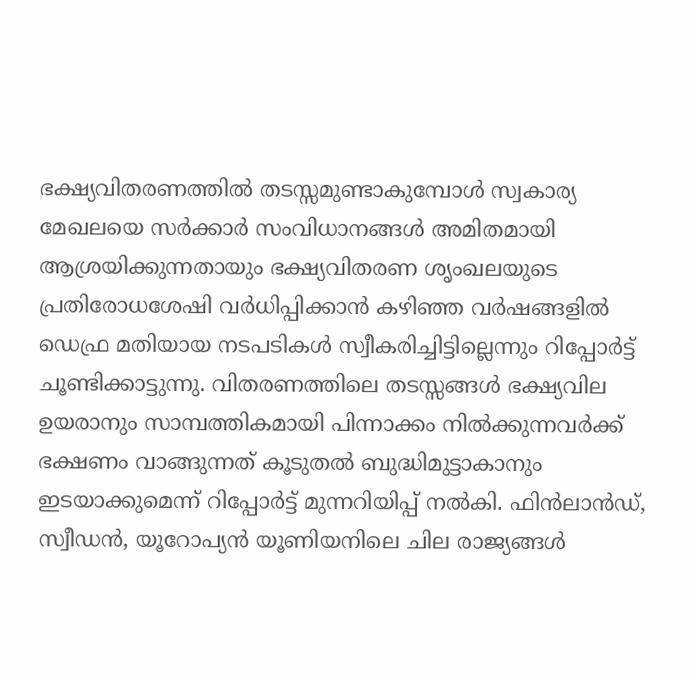ഭക്ഷ്യവിതരണത്തിൽ തടസ്സമുണ്ടാകുമ്പോൾ സ്വകാര്യ മേഖലയെ സർക്കാർ സംവിധാനങ്ങൾ അമിതമായി ആശ്രയിക്കുന്നതായും ഭക്ഷ്യവിതരണ ശൃംഖലയുടെ പ്രതിരോധശേഷി വർധിപ്പിക്കാൻ കഴിഞ്ഞ വർഷങ്ങളിൽ ഡെഫ്ര മതിയായ നടപടികൾ സ്വീകരിച്ചിട്ടില്ലെന്നും റിപ്പോർട്ട് ചൂണ്ടിക്കാട്ടുന്നു. വിതരണത്തിലെ തടസ്സങ്ങൾ ഭക്ഷ്യവില ഉയരാനും സാമ്പത്തികമായി പിന്നാക്കം നിൽക്കുന്നവർക്ക് ഭക്ഷണം വാങ്ങുന്നത് കൂടുതൽ ബുദ്ധിമുട്ടാകാനും ഇടയാക്കുമെന്ന് റിപ്പോർട്ട് മുന്നറിയിപ്പ് നൽകി. ഫിൻലാൻഡ്, സ്വീഡൻ, യൂറോപ്യൻ യൂണിയനിലെ ചില രാജ്യങ്ങൾ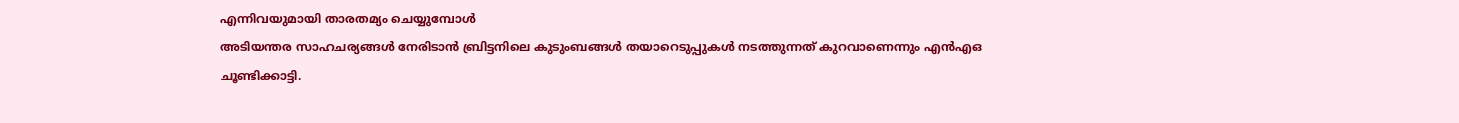എന്നിവയുമായി താരതമ്യം ചെയ്യുമ്പോൾ
അടിയന്തര സാഹചര്യങ്ങൾ നേരിടാൻ ബ്രിട്ടനിലെ കുടുംബങ്ങൾ തയാറെടുപ്പുകൾ നടത്തുന്നത് കുറവാണെന്നും എൻഎഒ ചൂണ്ടിക്കാട്ടി.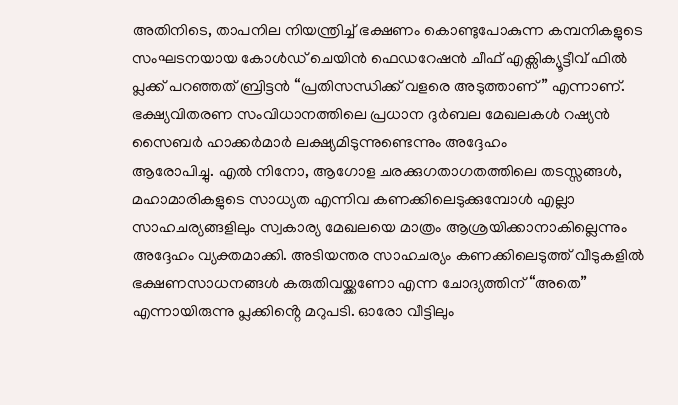അതിനിടെ, താപനില നിയന്ത്രിച്ച് ഭക്ഷണം കൊണ്ടുപോകുന്ന കമ്പനികളുടെ സംഘടനയായ കോൾഡ് ചെയിൻ ഫെഡറേഷൻ ചീഫ് എക്സിക്യൂട്ടീവ് ഫിൽ പ്ലക്ക് പറഞ്ഞത് ബ്രിട്ടൻ “പ്രതിസന്ധിക്ക് വളരെ അടുത്താണ്” എന്നാണ്. ഭക്ഷ്യവിതരണ സംവിധാനത്തിലെ പ്രധാന ദുർബല മേഖലകൾ റഷ്യൻ സൈബർ ഹാക്കർമാർ ലക്ഷ്യമിടുന്നുണ്ടെന്നും അദ്ദേഹം
ആരോപിച്ചു. എൽ നിനോ, ആഗോള ചരക്കുഗതാഗതത്തിലെ തടസ്സങ്ങൾ, മഹാമാരികളുടെ സാധ്യത എന്നിവ കണക്കിലെടുക്കുമ്പോൾ എല്ലാ സാഹചര്യങ്ങളിലും സ്വകാര്യ മേഖലയെ മാത്രം ആശ്രയിക്കാനാകില്ലെന്നും അദ്ദേഹം വ്യക്തമാക്കി. അടിയന്തര സാഹചര്യം കണക്കിലെടുത്ത് വീടുകളിൽ ഭക്ഷണസാധനങ്ങൾ കരുതിവയ്ക്കണോ എന്ന ചോദ്യത്തിന് “അതെ” എന്നായിരുന്നു പ്ലക്കിൻ്റെ മറുപടി. ഓരോ വീട്ടിലും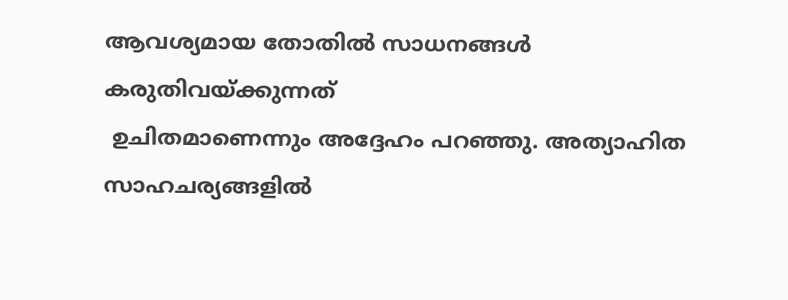ആവശ്യമായ തോതിൽ സാധനങ്ങൾ കരുതിവയ്ക്കുന്നത്
 ഉചിതമാണെന്നും അദ്ദേഹം പറഞ്ഞു. അത്യാഹിത സാഹചര്യങ്ങളിൽ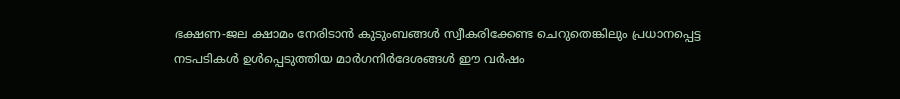ഭക്ഷണ-ജല ക്ഷാമം നേരിടാൻ കുടുംബങ്ങൾ സ്വീകരിക്കേണ്ട ചെറുതെങ്കിലും പ്രധാനപ്പെട്ട നടപടികൾ ഉൾപ്പെടുത്തിയ മാർഗനിർദേശങ്ങൾ ഈ വർഷം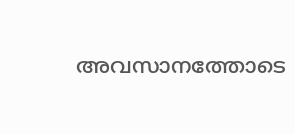അവസാനത്തോടെ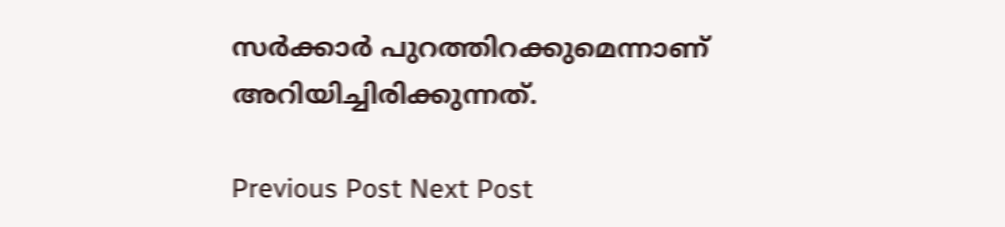സർക്കാർ പുറത്തിറക്കുമെന്നാണ് അറിയിച്ചിരിക്കുന്നത്.

Previous Post Next Post